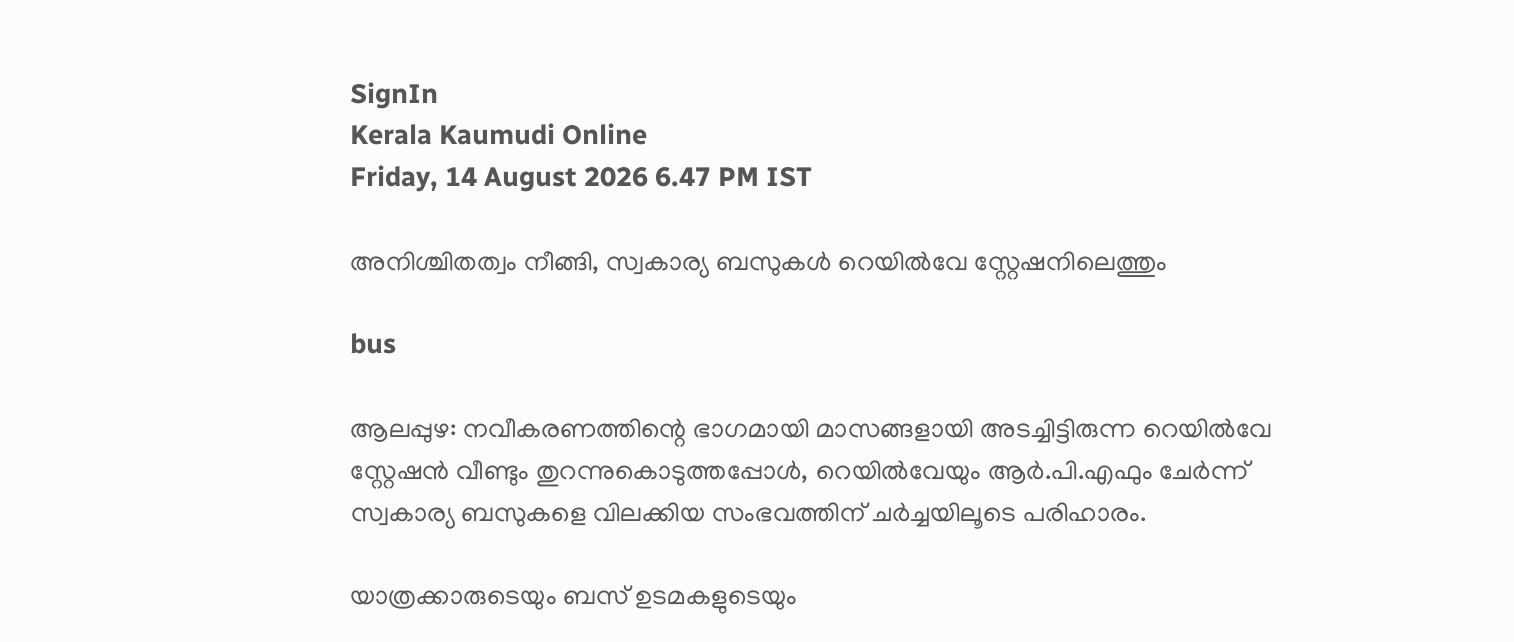SignIn
Kerala Kaumudi Online
Friday, 14 August 2026 6.47 PM IST

അനിശ്ചിതത്വം നീങ്ങി, സ്വകാര്യ ബസുകൾ റെയിൽവേ സ്റ്റേഷനിലെത്തും

bus

ആലപ്പുഴ: നവീകരണത്തിന്റെ ഭാഗമായി മാസങ്ങളായി അടച്ചിട്ടിരുന്ന റെയിൽവേ സ്റ്റേഷൻ വീണ്ടും തുറന്നുകൊടുത്തപ്പോൾ, റെയിൽവേയും ആർ.പി.എഫും ചേർന്ന് സ്വകാര്യ ബസുകളെ വിലക്കിയ സംഭവത്തിന് ചർച്ചയിലൂടെ പരിഹാരം.

യാത്രക്കാരുടെയും ബസ് ഉടമകളുടെയും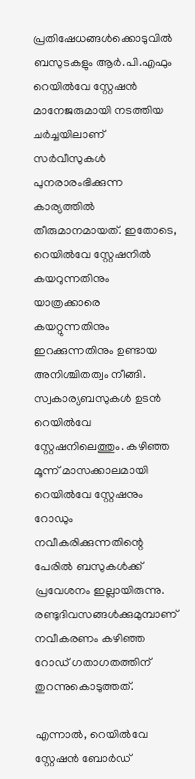പ്രതിഷേധങ്ങൾക്കൊടുവിൽ ബസുടകളും ആർ.പി.എഫും റെയിൽവേ സ്റ്റേഷൻ മാനേജരുമായി നടത്തിയ ചർച്ചയിലാണ് സർവീസുകൾ പുനരാരംഭിക്കുന്ന കാര്യത്തിൽ തീരുമാനമായത്. ഇതോടെ, റെയിൽവേ സ്റ്റേഷനിൽ കയറുന്നതിനും യാത്രക്കാരെ കയറ്റുന്നതിനും ഇറക്കുന്നതിനും ഉണ്ടായ അനിശ്ചിതത്വം നീങ്ങി. സ്വകാര്യബസുകൾ ഉടൻ റെയിൽവേ സ്റ്റേഷനിലെത്തും. കഴിഞ്ഞ മൂന്ന് മാസക്കാലമായി റെയിൽവേ സ്റ്റേഷനും റോഡും നവീകരിക്കുന്നതിന്റെ പേരിൽ ബസുകൾക്ക് പ്രവേശനം ഇല്ലായിരുന്നു. രണ്ടുദിവസങ്ങൾക്കുമുമ്പാണ് നവീകരണം കഴിഞ്ഞ റോഡ് ഗതാഗതത്തിന് തുറന്നുകൊടുത്തത്.

എന്നാൽ, റെയിൽവേ സ്റ്റേഷൻ ബോർഡ്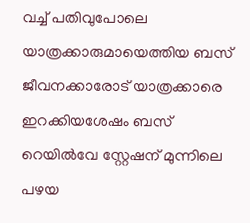വച്ച് പതിവുപോലെ യാത്രക്കാരുമായെത്തിയ ബസ് ജീവനക്കാരോട് യാത്രക്കാരെ ഇറക്കിയശേഷം ബസ് റെയിൽവേ സ്റ്റേഷന് മുന്നിലെ പഴയ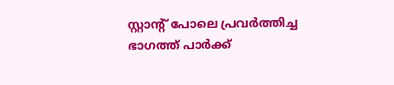സ്റ്റാന്റ് പോലെ പ്രവർത്തിച്ച ഭാഗത്ത് പാർക്ക്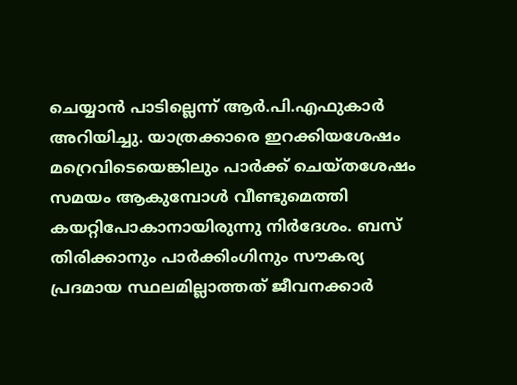ചെയ്യാൻ പാടില്ലെന്ന് ആർ.പി.എഫുകാർ അറിയിച്ചു. യാത്രക്കാരെ ഇറക്കിയശേഷം മറ്രെവിടെയെങ്കിലും പാർക്ക് ചെയ്തശേഷം സമയം ആകുമ്പോൾ വീണ്ടുമെത്തി കയറ്റിപോകാനായിരുന്നു നിർദേശം. ബസ് തിരിക്കാനും പാർക്കിംഗിനും സൗകര്യ പ്രദമായ സ്ഥലമില്ലാത്തത് ജീവനക്കാർ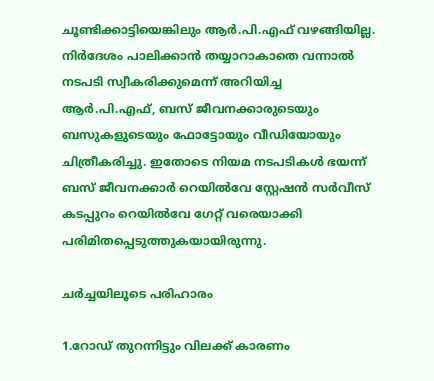ചൂണ്ടിക്കാട്ടിയെങ്കിലും ആർ.പി.എഫ് വഴങ്ങിയില്ല. നിർദേശം പാലിക്കാൻ തയ്യാറാകാതെ വന്നാൽ നടപടി സ്വീകരിക്കുമെന്ന് അറിയിച്ച ആർ.പി.എഫ്, ബസ് ജീവനക്കാരുടെയും ബസുകളുടെയും ഫോട്ടോയും വീഡിയോയും ചിത്രീകരിച്ചു. ഇതോടെ നിയമ നടപടികൾ ഭയന്ന് ബസ് ജീവനക്കാർ റെയിൽവേ സ്റ്റേഷൻ സർവീസ് കടപ്പുറം റെയിൽവേ ഗേറ്റ് വരെയാക്കി പരിമിതപ്പെടുത്തുകയായിരുന്നു.

ചർച്ചയിലൂടെ പരിഹാരം

1.റോഡ് തുറന്നിട്ടും വിലക്ക് കാരണം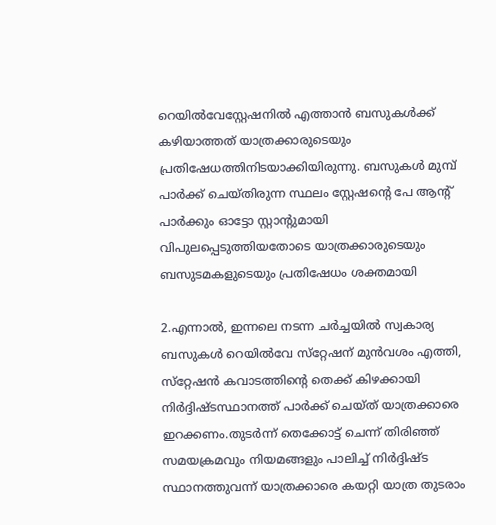റെയിൽവേസ്റ്റേഷനിൽ എത്താൻ ബസുകൾക്ക് കഴിയാത്തത് യാത്രക്കാരുടെയും പ്രതിഷേധത്തിനിടയാക്കിയിരുന്നു. ബസുകൾ മുമ്പ് പാർക്ക് ചെയ്തിരുന്ന സ്ഥലം സ്റ്റേഷന്റെ പേ ആന്റ് പാർക്കും ഓട്ടോ സ്റ്റാന്റുമായി വിപുലപ്പെടുത്തിയതോടെ യാത്രക്കാരുടെയും ബസുടമകളുടെയും പ്രതിഷേധം ശക്തമായി

2.എന്നാൽ, ഇന്നലെ നടന്ന ചർച്ചയിൽ സ്വകാര്യ ബസുകൾ റെയിൽവേ സ്‌റ്റേഷന് മുൻവശം എത്തി, സ്‌റ്റേഷൻ കവാടത്തിന്റെ തെക്ക് കിഴക്കായി നിർദ്ദിഷ്ടസ്ഥാനത്ത് പാർക്ക് ചെയ്ത് യാത്രക്കാരെ ഇറക്കണം.തുടർന്ന് തെക്കോട്ട് ചെന്ന് തിരിഞ്ഞ് സമയക്രമവും നിയമങ്ങളും പാലിച്ച് നിർദ്ദിഷ്ട സ്ഥാനത്തുവന്ന് യാത്രക്കാരെ കയറ്റി യാത്ര തുടരാം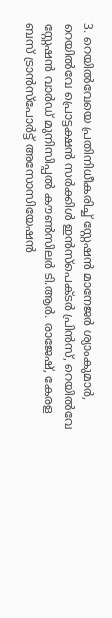3. റെയിൽവേയെ പ്രതിനിധീകരിച്ച് സ്റ്റേഷൻ മാനേജർ ശ്യാംകുമാർ, റെയിൽവേ പ്രൊട്ടക്ഷൻ സർക്കിൾ ഇൻസ്‌പെക്ടർ പ്രിൻസ്, റെയിൽവേ സ്റ്റേഷൻ വാർഡ് മുനിസിപ്പൽ കൗൺസിലർ ടി.ആർ. രാജേഷ്, കേരള ബസ് ട്രാൻസ്‌പോർട്ട് അസോസിയേഷൻ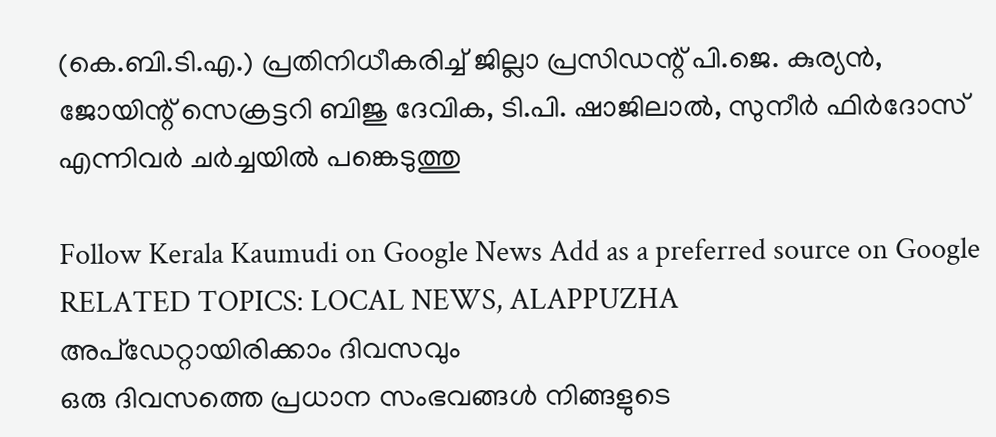(കെ.ബി.ടി.എ.) പ്രതിനിധീകരിച്ച് ജില്ലാ പ്രസിഡന്റ് പി.ജെ. കുര്യൻ, ജോയിന്റ് സെക്രട്ടറി ബിജു ദേവിക, ടി.പി. ഷാജിലാൽ, സുനീർ ഫിർദോസ് എന്നിവർ ചർച്ചയിൽ പങ്കെടുത്തു

Follow Kerala Kaumudi on Google News Add as a preferred source on Google
RELATED TOPICS: LOCAL NEWS, ALAPPUZHA
അപ്ഡേറ്റായിരിക്കാം ദിവസവും
ഒരു ദിവസത്തെ പ്രധാന സംഭവങ്ങൾ നിങ്ങളുടെ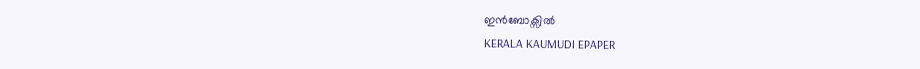ഇൻബോക്സിൽ
KERALA KAUMUDI EPAPER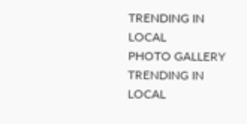TRENDING IN LOCAL
PHOTO GALLERY
TRENDING IN LOCAL